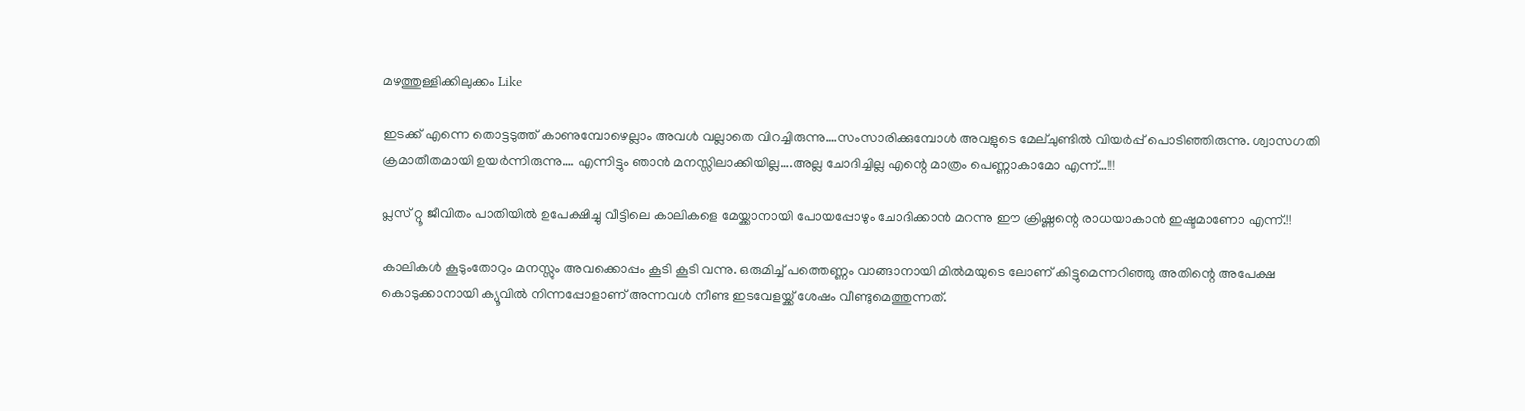മഴത്തുള്ളിക്കിലുക്കം Like

ഇടക്ക് എന്നെ തൊട്ടടുത്ത് കാണുമ്പോഴെല്ലാം അവൾ വല്ലാതെ വിറച്ചിരുന്നു….സംസാരിക്കുമ്പോൾ അവളുടെ മേല്ചുണ്ടിൽ വിയർപ്പ് പൊടിഞ്ഞിരുന്നു. ശ്വാസഗതി ക്രമാതീതമായി ഉയർന്നിരുന്നു…. എന്നിട്ടും ഞാൻ മനസ്സിലാക്കിയില്ല….അല്ല ചോദിച്ചില്ല എന്റെ മാത്രം പെണ്ണാകാമോ എന്ന്…!!!

പ്ലസ് റ്റൂ ജീവിതം പാതിയിൽ ഉപേക്ഷിച്ചു വീട്ടിലെ കാലികളെ മേയ്ക്കാനായി പോയപ്പോഴും ചോദിക്കാൻ മറന്നു ഈ ക്രിഷ്ണന്റെ രാധയാകാൻ ഇഷ്ടമാണോ എന്ന്.!!

കാലികൾ കൂടുംതോറും മനസ്സും അവക്കൊപ്പം കൂടി കൂടി വന്നു. ഒരുമിച്ച് പത്തെണ്ണം വാങ്ങാനായി മിൽമയുടെ ലോണ് കിട്ടുമെന്നറിഞ്ഞു അതിന്റെ അപേക്ഷ കൊടുക്കാനായി ക്യൂവിൽ നിന്നപ്പോളാണ് അന്നവൾ നീണ്ട ഇടവേളയ്ക്ക് ശേഷം വീണ്ടുമെത്തുന്നത്.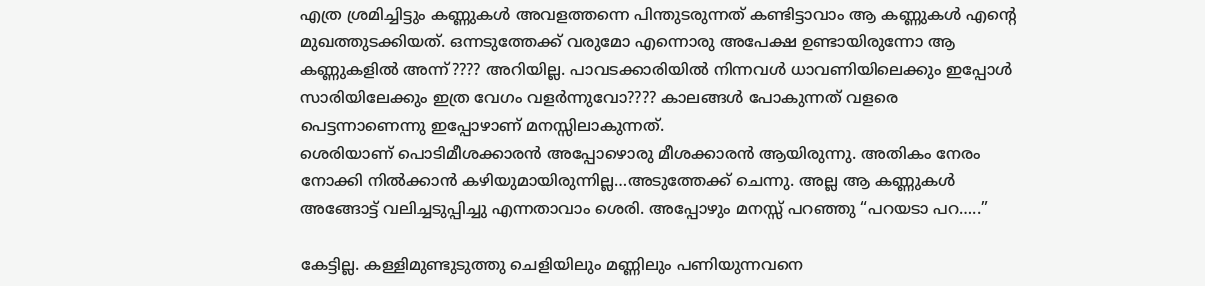എത്ര ശ്രമിച്ചിട്ടും കണ്ണുകൾ അവളത്തന്നെ പിന്തുടരുന്നത് കണ്ടിട്ടാവാം ആ കണ്ണുകൾ എന്റെ മുഖത്തുടക്കിയത്. ഒന്നടുത്തേക്ക് വരുമോ എന്നൊരു അപേക്ഷ ഉണ്ടായിരുന്നോ ആ കണ്ണുകളിൽ അന്ന്???? അറിയില്ല. പാവടക്കാരിയിൽ നിന്നവൾ ധാവണിയിലെക്കും ഇപ്പോൾ സാരിയിലേക്കും ഇത്ര വേഗം വളർന്നുവോ???? കാലങ്ങൾ പോകുന്നത് വളരെ പെട്ടന്നാണെന്നു ഇപ്പോഴാണ് മനസ്സിലാകുന്നത്.
ശെരിയാണ് പൊടിമീശക്കാരൻ അപ്പോഴൊരു മീശക്കാരൻ ആയിരുന്നു. അതികം നേരം നോക്കി നിൽക്കാൻ കഴിയുമായിരുന്നില്ല…അടുത്തേക്ക് ചെന്നു. അല്ല ആ കണ്ണുകൾ അങ്ങോട്ട്‌ വലിച്ചടുപ്പിച്ചു എന്നതാവാം ശെരി. അപ്പോഴും മനസ്സ് പറഞ്ഞു “പറയടാ പറ…..”

കേട്ടില്ല. കള്ളിമുണ്ടുടുത്തു ചെളിയിലും മണ്ണിലും പണിയുന്നവനെ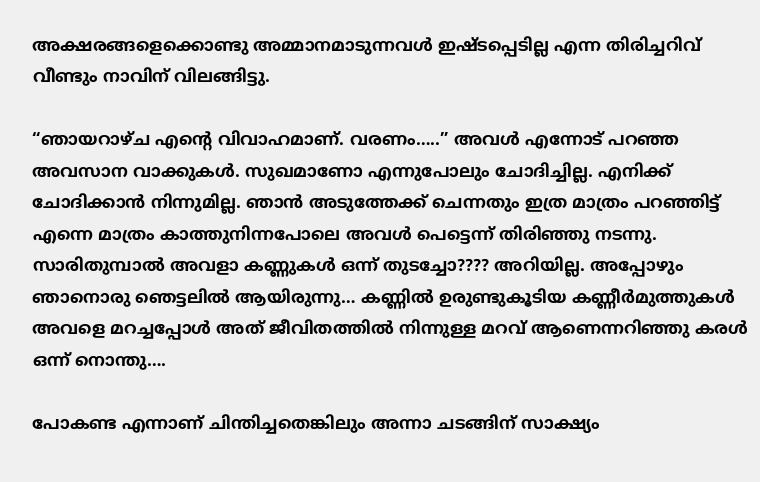അക്ഷരങ്ങളെക്കൊണ്ടു അമ്മാനമാടുന്നവൾ ഇഷ്ടപ്പെടില്ല എന്ന തിരിച്ചറിവ് വീണ്ടും നാവിന് വിലങ്ങിട്ടു.

“ഞായറാഴ്ച എന്റെ വിവാഹമാണ്. വരണം…..” അവൾ എന്നോട് പറഞ്ഞ അവസാന വാക്കുകൾ. സുഖമാണോ എന്നുപോലും ചോദിച്ചില്ല. എനിക്ക് ചോദിക്കാൻ നിന്നുമില്ല. ഞാൻ അടുത്തേക്ക് ചെന്നതും ഇത്ര മാത്രം പറഞ്ഞിട്ട് എന്നെ മാത്രം കാത്തുനിന്നപോലെ അവൾ പെട്ടെന്ന് തിരിഞ്ഞു നടന്നു. സാരിതുമ്പാൽ അവളാ കണ്ണുകൾ ഒന്ന് തുടച്ചോ???? അറിയില്ല. അപ്പോഴും ഞാനൊരു ഞെട്ടലിൽ ആയിരുന്നു… കണ്ണിൽ ഉരുണ്ടുകൂടിയ കണ്ണീർമുത്തുകൾ അവളെ മറച്ചപ്പോൾ അത് ജീവിതത്തിൽ നിന്നുള്ള മറവ് ആണെന്നറിഞ്ഞു കരൾ ഒന്ന് നൊന്തു….

പോകണ്ട എന്നാണ് ചിന്തിച്ചതെങ്കിലും അന്നാ ചടങ്ങിന് സാക്ഷ്യം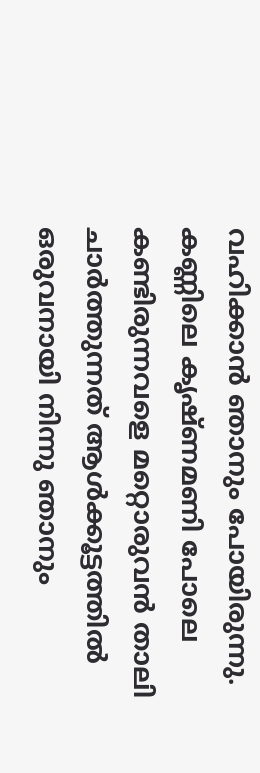വഹിക്കാൻ ഞാനും പോയിരുന്നു. കണ്ണിലെ കൃഷ്ണമണി പോലെ കണ്ടിരുന്നവളെ മറ്റൊരുവൻ താലി ചാർത്തുന്നത് ആൾക്കൂട്ടത്തിൽ ഒരുവനായി നിന്നു ഞാനും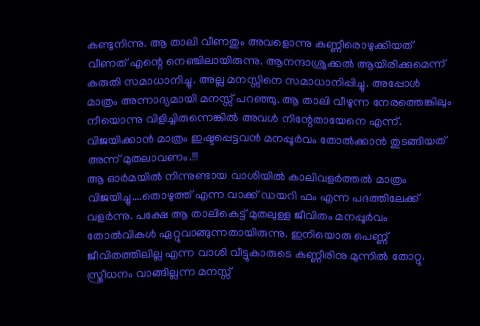കണ്ടുനിന്നു. ആ താലി വീണതും അവളൊന്നു കണ്ണീരൊഴുക്കിയത് വീണത് എന്റെ നെഞ്ചിലായിരുന്നു. ആനന്ദാശ്രുക്കൽ ആയിരിക്കുമെന്ന് കരുതി സമാധാനിച്ചു. അല്ല മനസ്സിനെ സമാധാനിപ്പിച്ചു. അപ്പോൾ മാത്രം അന്നാദ്യമായി മനസ്സ് പറഞ്ഞു. ആ താലി വീഴുന്ന നേരത്തെങ്കിലും നീയൊന്നു വിളിച്ചിരുന്നെങ്കിൽ അവൾ നിന്റേതായേനെ എന്ന്. വിജയിക്കാൻ മാത്രം ഇഷ്ടപ്പെട്ടവൻ മനപ്പൂർവം തോൽക്കാൻ തുടങ്ങിയത് അന്ന് മുതലാവണം.!!!
ആ ഓർമയിൽ നിന്നുണ്ടായ വാശിയിൽ കാലിവളർത്തൽ മാത്രം വിജയിച്ചു….തൊഴുത്ത് എന്ന വാക്ക് ഡയറി ഫം എന്ന പദത്തിലേക്ക് വളർന്നു. പക്ഷേ ആ താലികെട്ട് മുതലുള്ള ജീവിതം മനപ്പൂർവം തോൽവികൾ ഏറ്റുവാങ്ങുന്നതായിരുന്നു. ഇനിയൊരു പെണ്ണ് ജീവിതത്തിലില്ല എന്ന വാശി വീട്ടുകാരുടെ കണ്ണീരിനു മുന്നിൽ തോറ്റു. സ്ത്രീധനം വാങ്ങില്ലന്ന മനസ്സ്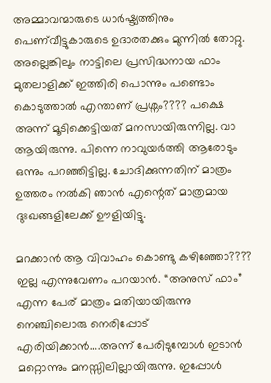അമ്മാവന്മാരുടെ ധാർഷ്ട്യത്തിനും പെണ്‌വീട്ടുകാരുടെ ഉദാരതക്കും മുന്നിൽ തോറ്റു. അല്ലെങ്കിലും നാട്ടിലെ പ്രസിദ്ധനായ ഫാം മുതലാളിക്ക് ഇത്തിരി പൊന്നും പണ്ടൊം കൊടുത്താൽ എന്താണ് പ്രശ്നം???? പക്ഷെ അന്ന് മൂടിക്കെട്ടിയത് മനസായിരുന്നില്ല. വാ ആയിരുന്നു. പിന്നെ നാവുയർത്തി ആരോടും ഒന്നും പറഞ്ഞിട്ടില്ല. ചോദിക്കുന്നതിന് മാത്രം ഉത്തരം നൽകി ഞാൻ എന്റെത് മാത്രമായ ദുഃഖങ്ങളിലേക്ക് ഊളിയിട്ടു.

മറക്കാൻ ആ വിവാഹം കൊണ്ടു കഴിഞ്ഞോ???? ഇല്ല എന്നുവേണം പറയാൻ. “അനുസ് ഫാം” എന്ന പേര് മാത്രം മതിയായിരുന്നു നെഞ്ചിലൊരു നെരിപ്പോട് എരിയിക്കാൻ….അന്ന് പേരിടുമ്പോൾ ഇടാൻ മറ്റൊന്നും മനസ്സിലില്ലായിരുന്നു. ഇപ്പോൾ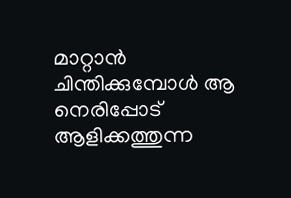മാറ്റാൻ ചിന്തിക്കുമ്പോൾ ആ നെരിപ്പോട് ആളിക്കത്തുന്ന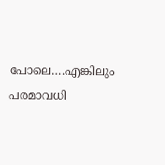പോലെ….എങ്കിലും പരമാവധി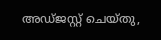അഡ്ജസ്റ്റ് ചെയ്തു,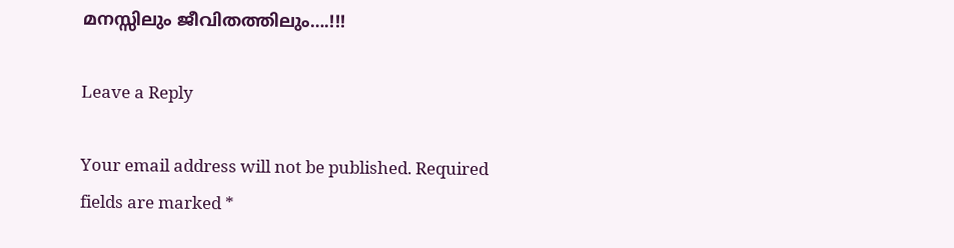മനസ്സിലും ജീവിതത്തിലും….!!!

Leave a Reply

Your email address will not be published. Required fields are marked *